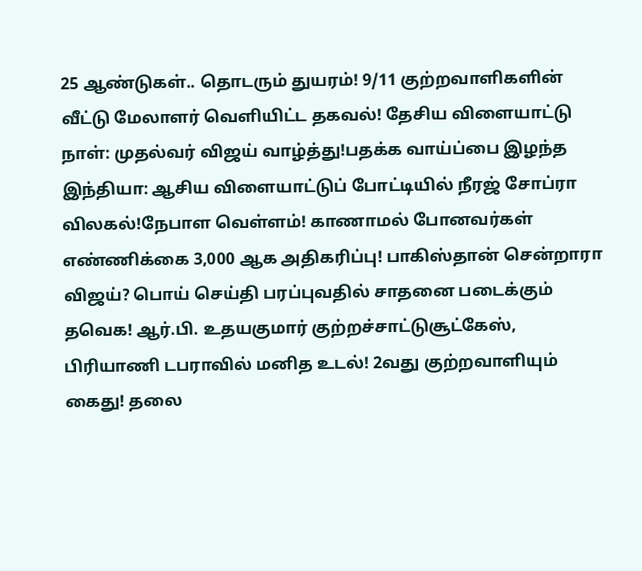25 ஆண்டுகள்.. தொடரும் துயரம்! 9/11 குற்றவாளிகளின் வீட்டு மேலாளர் வெளியிட்ட தகவல்! தேசிய விளையாட்டு நாள்: முதல்வர் விஜய் வாழ்த்து!பதக்க வாய்ப்பை இழந்த இந்தியா: ஆசிய விளையாட்டுப் போட்டியில் நீரஜ் சோப்ரா விலகல்!நேபாள வெள்ளம்! காணாமல் போனவர்கள் எண்ணிக்கை 3,000 ஆக அதிகரிப்பு! பாகிஸ்தான் சென்றாரா விஜய்? பொய் செய்தி பரப்புவதில் சாதனை படைக்கும் தவெக! ஆர்.பி. உதயகுமார் குற்றச்சாட்டுசூட்கேஸ், பிரியாணி டபராவில் மனித உடல்! 2வது குற்றவாளியும் கைது! தலை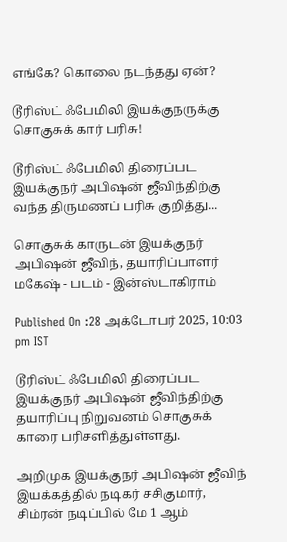எங்கே? கொலை நடந்தது ஏன்?

டூரிஸ்ட் ஃபேமிலி இயக்குநருக்கு சொகுசுக் கார் பரிசு!

டூரிஸ்ட் ஃபேமிலி திரைப்பட இயக்குநர் அபிஷன் ஜீவிந்திற்கு வந்த திருமணப் பரிசு குறித்து...

சொகுசுக் காருடன் இயக்குநர் அபிஷன் ஜீவிந், தயாரிப்பாளர் மகேஷ் - படம் - இன்ஸ்டாகிராம்

Published On :28 அக்டோபர் 2025, 10:03 pm IST

டூரிஸ்ட் ஃபேமிலி திரைப்பட இயக்குநர் அபிஷன் ஜீவிந்திற்கு தயாரிப்பு நிறுவனம் சொகுசுக் காரை பரிசளித்துள்ளது.

அறிமுக இயக்குநர் அபிஷன் ஜீவிந் இயக்கத்தில் நடிகர் சசிகுமார், சிம்ரன் நடிப்பில் மே 1 ஆம்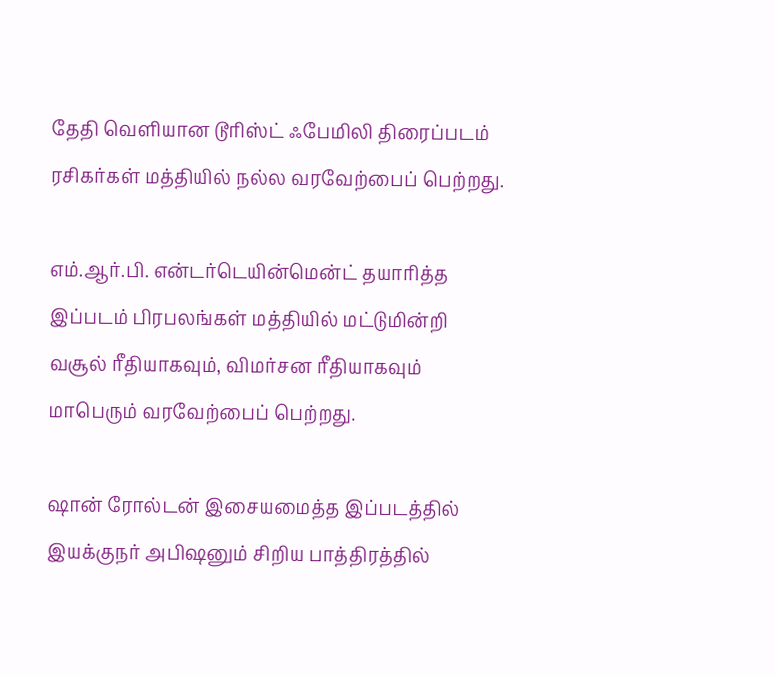தேதி வெளியான டூரிஸ்ட் ஃபேமிலி திரைப்படம் ரசிகர்கள் மத்தியில் நல்ல வரவேற்பைப் பெற்றது.

எம்.ஆர்.பி. என்டர்டெயின்மென்ட் தயாரித்த இப்படம் பிரபலங்கள் மத்தியில் மட்டுமின்றி வசூல் ரீதியாகவும், விமர்சன ரீதியாகவும் மாபெரும் வரவேற்பைப் பெற்றது.

ஷான் ரோல்டன் இசையமைத்த இப்படத்தில் இயக்குநர் அபிஷனும் சிறிய பாத்திரத்தில்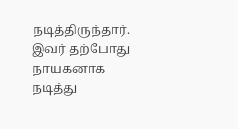நடித்திருந்தார். இவர் தற்போது நாயகனாக நடித்து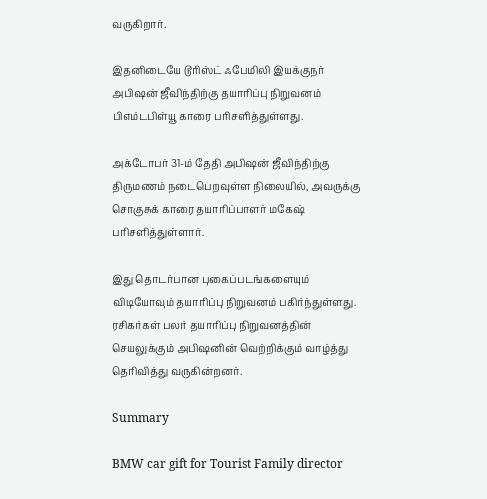வருகிறார்.

இதனிடையே டூரிஸ்ட் ஃபேமிலி இயக்குநர் அபிஷன் ஜீவிந்திற்கு தயாரிப்பு நிறுவனம் பிஎம்டபிள்யூ காரை பரிசளித்துள்ளது.

அக்டோபர் 31-ம் தேதி அபிஷன் ஜீவிந்திற்கு திருமணம் நடைபெறவுள்ள நிலையில், அவருக்கு சொகுசுக் காரை தயாரிப்பாளர் மகேஷ் பரிசளித்துள்ளார்.

இது தொடர்பான புகைப்படங்களையும் விடியோவும் தயாரிப்பு நிறுவனம் பகிர்ந்துள்ளது. ரசிகர்கள் பலர் தயாரிப்பு நிறுவனத்தின் செயலுக்கும் அபிஷனின் வெற்றிக்கும் வாழ்த்து தெரிவித்து வருகின்றனர்.

Summary

BMW car gift for Tourist Family director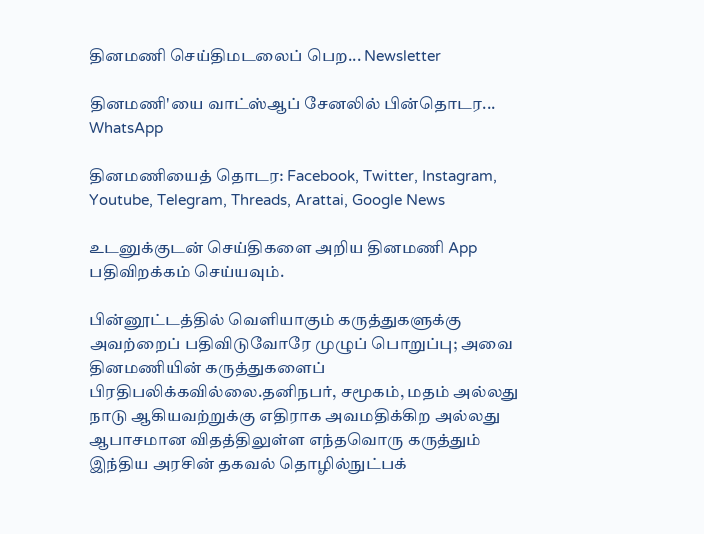தினமணி செய்திமடலைப் பெற... Newsletter

தினமணி'யை வாட்ஸ்ஆப் சேனலில் பின்தொடர... WhatsApp

தினமணியைத் தொடர: Facebook, Twitter, Instagram, Youtube, Telegram, Threads, Arattai, Google News

உடனுக்குடன் செய்திகளை அறிய தினமணி App பதிவிறக்கம் செய்யவும்.

பின்னூட்டத்தில் வெளியாகும் கருத்துகளுக்கு அவற்றைப் பதிவிடுவோரே முழுப் பொறுப்பு; அவை தினமணியின் கருத்துகளைப் பிரதிபலிக்கவில்லை.தனிநபர், சமூகம், மதம் அல்லது நாடு ஆகியவற்றுக்கு எதிராக அவமதிக்கிற அல்லது ஆபாசமான விதத்திலுள்ள எந்தவொரு கருத்தும் இந்திய அரசின் தகவல் தொழில்நுட்பக்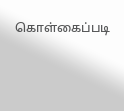கொள்கைப்படி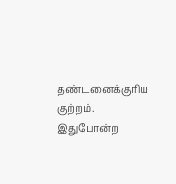தண்டனைக்குரிய குற்றம். இதுபோன்ற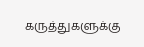கருத்துகளுக்கு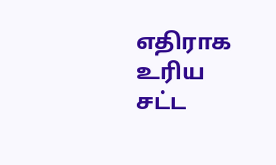எதிராக உரிய சட்ட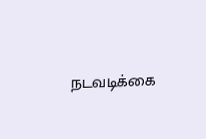நடவடிக்கை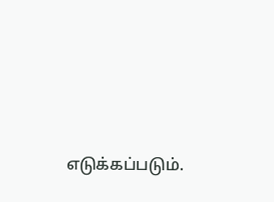எடுக்கப்படும்.